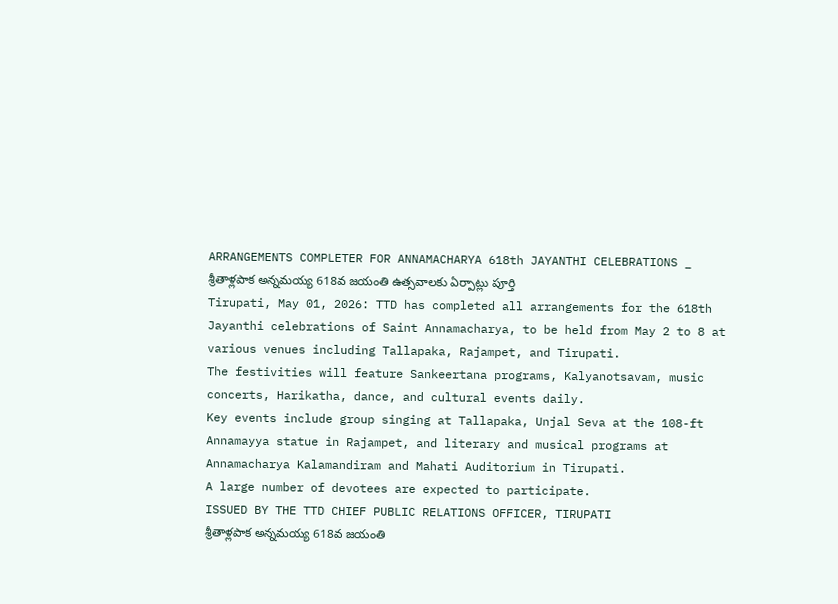ARRANGEMENTS COMPLETER FOR ANNAMACHARYA 618th JAYANTHI CELEBRATIONS _ శ్రీతాళ్లపాక అన్నమయ్య 618వ జయంతి ఉత్సవాలకు ఏర్పాట్లు పూర్తి
Tirupati, May 01, 2026: TTD has completed all arrangements for the 618th Jayanthi celebrations of Saint Annamacharya, to be held from May 2 to 8 at various venues including Tallapaka, Rajampet, and Tirupati.
The festivities will feature Sankeertana programs, Kalyanotsavam, music concerts, Harikatha, dance, and cultural events daily.
Key events include group singing at Tallapaka, Unjal Seva at the 108-ft Annamayya statue in Rajampet, and literary and musical programs at Annamacharya Kalamandiram and Mahati Auditorium in Tirupati.
A large number of devotees are expected to participate.
ISSUED BY THE TTD CHIEF PUBLIC RELATIONS OFFICER, TIRUPATI
శ్రీతాళ్లపాక అన్నమయ్య 618వ జయంతి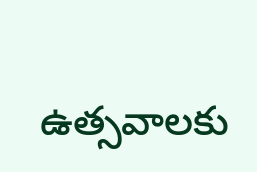ఉత్సవాలకు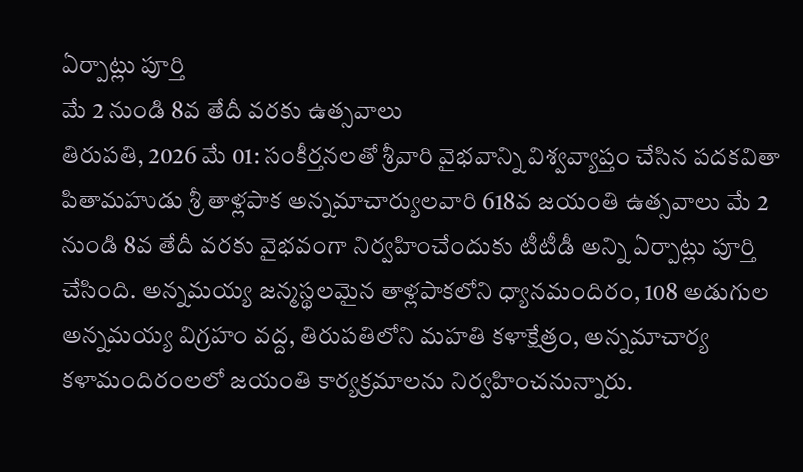ఏర్పాట్లు పూర్తి
మే 2 నుండి 8వ తేదీ వరకు ఉత్సవాలు
తిరుపతి, 2026 మే 01: సంకీర్తనలతో శ్రీవారి వైభవాన్ని విశ్వవ్యాప్తం చేసిన పదకవితా పితామహుడు శ్రీ తాళ్లపాక అన్నమాచార్యులవారి 618వ జయంతి ఉత్సవాలు మే 2 నుండి 8వ తేదీ వరకు వైభవంగా నిర్వహించేందుకు టీటీడీ అన్ని ఏర్పాట్లు పూర్తి చేసింది. అన్నమయ్య జన్మస్థలమైన తాళ్లపాకలోని ధ్యానమందిరం, 108 అడుగుల అన్నమయ్య విగ్రహం వద్ద, తిరుపతిలోని మహతి కళాక్షేత్రం, అన్నమాచార్య కళామందిరంలలో జయంతి కార్యక్రమాలను నిర్వహించనున్నారు.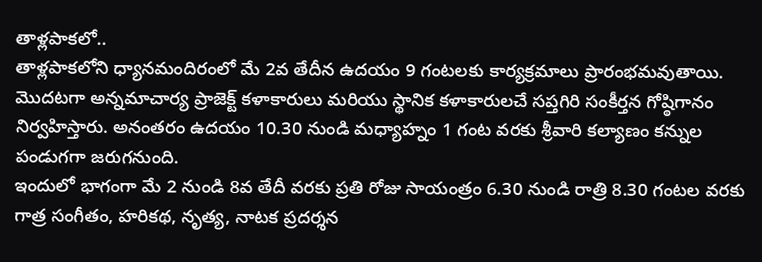తాళ్లపాకలో..
తాళ్లపాకలోని ధ్యానమందిరంలో మే 2వ తేదీన ఉదయం 9 గంటలకు కార్యక్రమాలు ప్రారంభమవుతాయి. మొదటగా అన్నమాచార్య ప్రాజెక్ట్ కళాకారులు మరియు స్థానిక కళాకారులచే సప్తగిరి సంకీర్తన గోష్ఠిగానం నిర్వహిస్తారు. అనంతరం ఉదయం 10.30 నుండి మధ్యాహ్నం 1 గంట వరకు శ్రీవారి కల్యాణం కన్నుల పండుగగా జరుగనుంది.
ఇందులో భాగంగా మే 2 నుండి 8వ తేదీ వరకు ప్రతి రోజు సాయంత్రం 6.30 నుండి రాత్రి 8.30 గంటల వరకు గాత్ర సంగీతం, హరికథ, నృత్య, నాటక ప్రదర్శన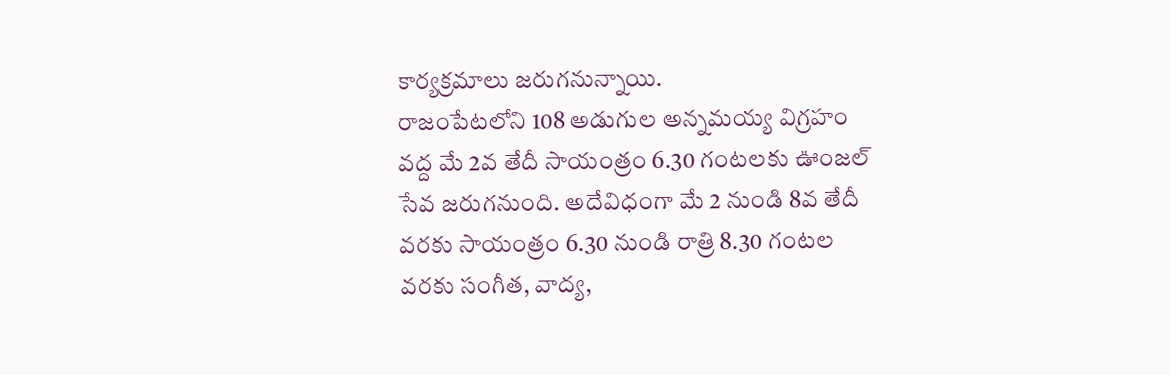కార్యక్రమాలు జరుగనున్నాయి.
రాజంపేటలోని 108 అడుగుల అన్నమయ్య విగ్రహం వద్ద మే 2వ తేదీ సాయంత్రం 6.30 గంటలకు ఊంజల్ సేవ జరుగనుంది. అదేవిధంగా మే 2 నుండి 8వ తేదీ వరకు సాయంత్రం 6.30 నుండి రాత్రి 8.30 గంటల వరకు సంగీత, వాద్య,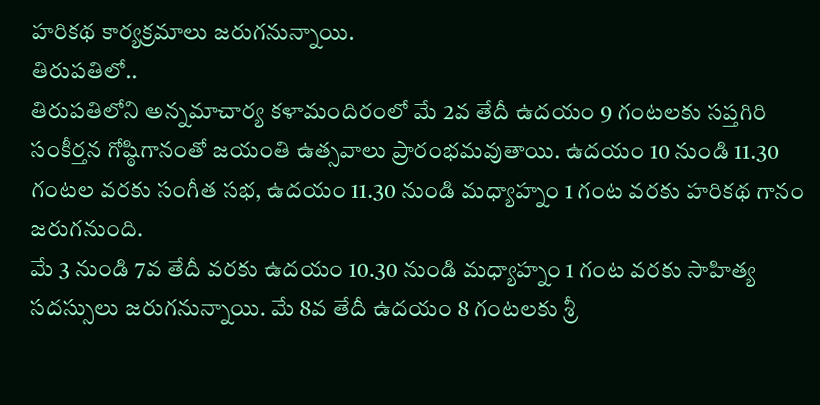హరికథ కార్యక్రమాలు జరుగనున్నాయి.
తిరుపతిలో..
తిరుపతిలోని అన్నమాచార్య కళామందిరంలో మే 2వ తేదీ ఉదయం 9 గంటలకు సప్తగిరి సంకీర్తన గోష్ఠిగానంతో జయంతి ఉత్సవాలు ప్రారంభమవుతాయి. ఉదయం 10 నుండి 11.30 గంటల వరకు సంగీత సభ, ఉదయం 11.30 నుండి మధ్యాహ్నం 1 గంట వరకు హరికథ గానం జరుగనుంది.
మే 3 నుండి 7వ తేదీ వరకు ఉదయం 10.30 నుండి మధ్యాహ్నం 1 గంట వరకు సాహిత్య సదస్సులు జరుగనున్నాయి. మే 8వ తేదీ ఉదయం 8 గంటలకు శ్రీ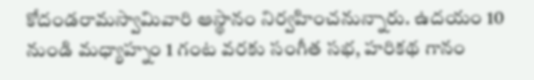కోదండరామస్వామివారి ఆస్థానం నిర్వహించనున్నారు. ఉదయం 10 నుండి మధ్యాహ్నం 1 గంట వరకు సంగీత సభ, హరికథ గానం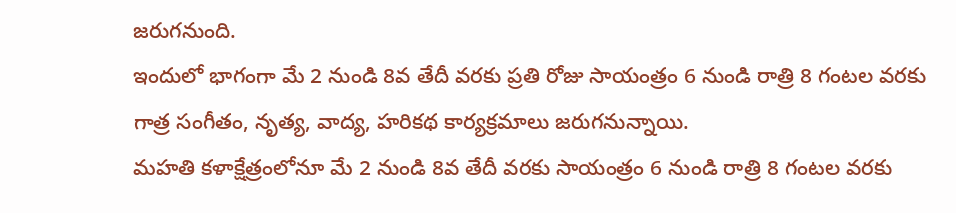జరుగనుంది.
ఇందులో భాగంగా మే 2 నుండి 8వ తేదీ వరకు ప్రతి రోజు సాయంత్రం 6 నుండి రాత్రి 8 గంటల వరకు గాత్ర సంగీతం, నృత్య, వాద్య, హరికథ కార్యక్రమాలు జరుగనున్నాయి.
మహతి కళాక్షేత్రంలోనూ మే 2 నుండి 8వ తేదీ వరకు సాయంత్రం 6 నుండి రాత్రి 8 గంటల వరకు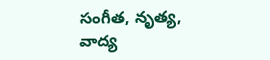సంగీత, నృత్య, వాద్య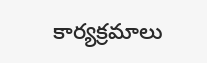కార్యక్రమాలు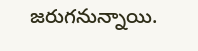జరుగనున్నాయి.